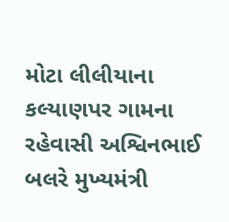મોટા લીલીયાના કલ્યાણપર ગામના રહેવાસી અશ્વિનભાઈ બલરે મુખ્યમંત્રી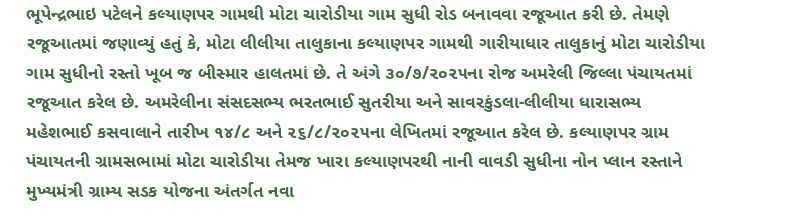ભૂપેન્દ્રભાઇ પટેલને કલ્યાણપર ગામથી મોટા ચારોડીયા ગામ સુધી રોડ બનાવવા રજૂઆત કરી છે. તેમણે રજૂઆતમાં જણાવ્યું હતું કે, મોટા લીલીયા તાલુકાના કલ્યાણપર ગામથી ગારીયાધાર તાલુકાનું મોટા ચારોડીયા ગામ સુધીનો રસ્તો ખૂબ જ બીસ્માર હાલતમાં છે. તે અંગે ૩૦/૭/૨૦૨૫ના રોજ અમરેલી જિલ્લા પંચાયતમાં રજૂઆત કરેલ છે. અમરેલીના સંસદસભ્ય ભરતભાઈ સુતરીયા અને સાવરકુંડલા-લીલીયા ધારાસભ્ય મહેશભાઈ કસવાલાને તારીખ ૧૪/૮ અને ૨૬/૮/૨૦૨૫ના લેખિતમાં રજૂઆત કરેલ છે. કલ્યાણપર ગ્રામ પંચાયતની ગ્રામસભામાં મોટા ચારોડીયા તેમજ ખારા કલ્યાણપરથી નાની વાવડી સુધીના નોન પ્લાન રસ્તાને મુખ્યમંત્રી ગ્રામ્ય સડક યોજના અંતર્ગત નવા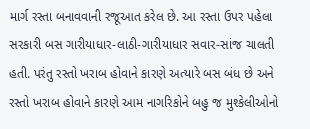માર્ગ રસ્તા બનાવવાની રજૂઆત કરેલ છે. આ રસ્તા ઉપર પહેલા સરકારી બસ ગારીયાધાર-લાઠી-ગારીયાધાર સવાર-સાંજ ચાલતી હતી. પરંતુ રસ્તો ખરાબ હોવાને કારણે અત્યારે બસ બંધ છે અને રસ્તો ખરાબ હોવાને કારણે આમ નાગરિકોને બહુ જ મુશ્કેલીઓનો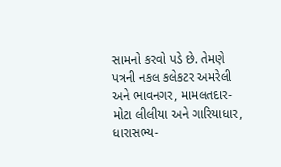સામનો કરવો પડે છે. તેમણે પત્રની નકલ કલેકટર અમરેલી અને ભાવનગર, મામલતદાર-મોટા લીલીયા અને ગારિયાધાર, ધારાસભ્ય-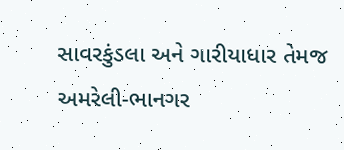સાવરકુંડલા અને ગારીયાધાર તેમજ અમરેલી-ભાનગર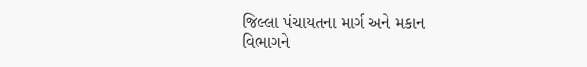જિલ્લા પંચાયતના માર્ગ અને મકાન વિભાગને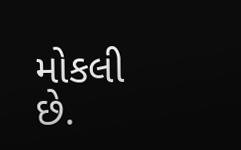મોકલી છે.